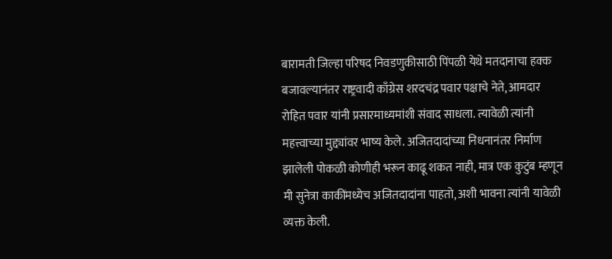बारामती जिल्हा परिषद निवडणुकीसाठी पिंपळी येथे मतदानाचा हक्क बजावल्यानंतर राष्ट्रवादी काँग्रेस शरदचंद्र पवार पक्षाचे नेते, आमदार रोहित पवार यांनी प्रसारमाध्यमांशी संवाद साधला. त्यावेळी त्यांनी महत्त्वाच्या मुद्द्यांवर भाष्य केले. अजितदादांच्या निधनानंतर निर्माण झालेली पोकळी कोणीही भरून काढू शकत नाही, मात्र एक कुटुंब म्हणून मी सुनेत्रा काकींमध्येच अजितदादांना पाहतो, अशी भावना त्यांनी यावेळी व्यक्त केली.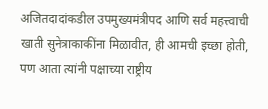अजितदादांकडील उपमुख्यमंत्रीपद आणि सर्व महत्त्वाची खाती सुनेत्राकाकींना मिळावीत, ही आमची इच्छा होती, पण आता त्यांनी पक्षाच्या राष्ट्रीय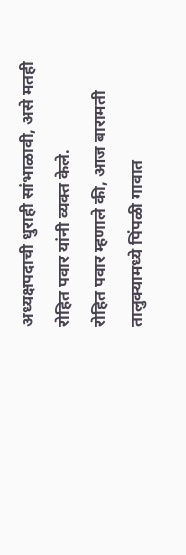अध्यक्षपदाची धुराही सांभाळावी, असे मतही रोहित पवार यांनी व्यक्त केले.
रोहित पवार म्हणाले की, आज बारामती तालुक्यामध्ये पिंपळी गावात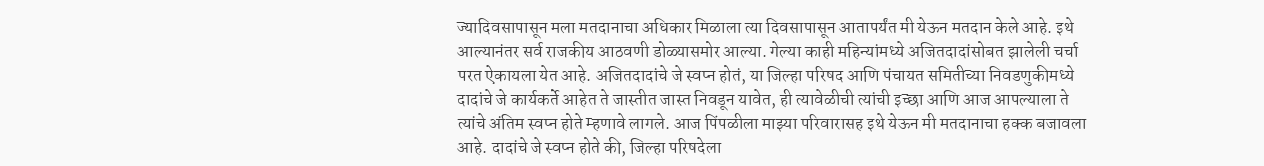ज्यादिवसापासून मला मतदानाचा अधिकार मिळाला त्या दिवसापासून आतापर्यंत मी येऊन मतदान केले आहे. इथे आल्यानंतर सर्व राजकीय आठवणी डोळ्यासमोर आल्या. गेल्या काही महिन्यांमध्ये अजितदादांसोबत झालेली चर्चा परत ऐकायला येत आहे. अजितदादांचे जे स्वप्न होतं, या जिल्हा परिषद आणि पंचायत समितीच्या निवडणुकीमध्ये दादांचे जे कार्यकर्ते आहेत ते जास्तीत जास्त निवडून यावेत, ही त्यावेळीची त्यांची इच्छा आणि आज आपल्याला ते त्यांचे अंतिम स्वप्न होते म्हणावे लागले. आज पिंपळीला माझ्या परिवारासह इथे येऊन मी मतदानाचा हक्क बजावला आहे. दादांचे जे स्वप्न होते की, जिल्हा परिषदेला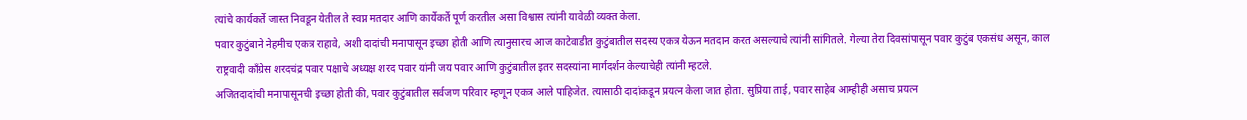त्यांचे कार्यकर्ते जास्त निवडून येतील ते स्वप्न मतदार आणि कार्येकर्ते पूर्ण करतील असा विश्वास त्यांनी यावेळी व्यक्त केला.
पवार कुटुंबाने नेहमीच एकत्र राहावे, अशी दादांची मनापासून इच्छा होती आणि त्यानुसारच आज काटेवाडीत कुटुंबातील सदस्य एकत्र येऊन मतदान करत असल्याचे त्यांनी सांगितले. गेल्या तेरा दिवसांपासून पवार कुटुंब एकसंध असून, काल राष्ट्रवादी काँग्रेस शरदचंद्र पवार पक्षाचे अध्यक्ष शरद पवार यांनी जय पवार आणि कुटुंबातील इतर सदस्यांना मार्गदर्शन केल्याचेही त्यांनी म्हटले.
अजितदादांची मनापासूनची इच्छा होती की, पवार कुटुंबातील सर्वजण परिवार म्हणून एकत्र आले पाहिजेत. त्यासाठी दादांकडून प्रयत्न केला जात होता. सुप्रिया ताई, पवार साहेब आम्हीही असाच प्रयत्न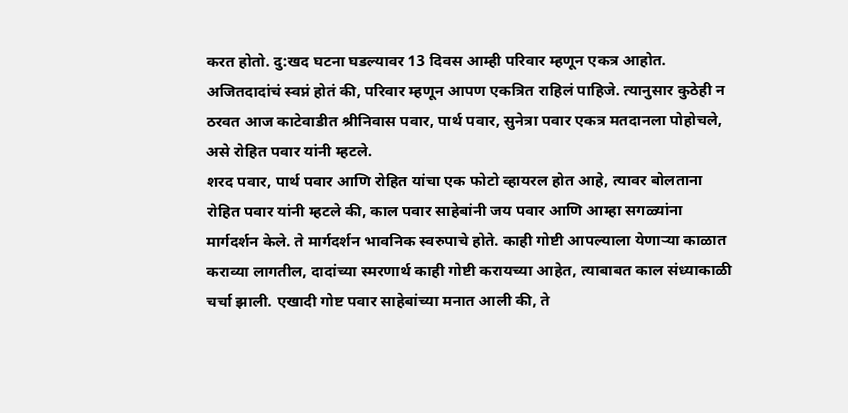करत होतो. दु:खद घटना घडल्यावर 13 दिवस आम्ही परिवार म्हणून एकत्र आहोत. अजितदादांचं स्वप्नं होतं की, परिवार म्हणून आपण एकत्रित राहिलं पाहिजे. त्यानुसार कुठेही न ठरवत आज काटेवाडीत श्रीनिवास पवार, पार्थ पवार, सुनेत्रा पवार एकत्र मतदानला पोहोचले, असे रोहित पवार यांनी म्हटले.
शरद पवार, पार्थ पवार आणि रोहित यांचा एक फोटो व्हायरल होत आहे, त्यावर बोलताना रोहित पवार यांनी म्हटले की, काल पवार साहेबांनी जय पवार आणि आम्हा सगळ्यांना मार्गदर्शन केले. ते मार्गदर्शन भावनिक स्वरुपाचे होते. काही गोष्टी आपल्याला येणाऱ्या काळात कराव्या लागतील, दादांच्या स्मरणार्थ काही गोष्टी करायच्या आहेत, त्याबाबत काल संध्याकाळी चर्चा झाली. एखादी गोष्ट पवार साहेबांच्या मनात आली की, ते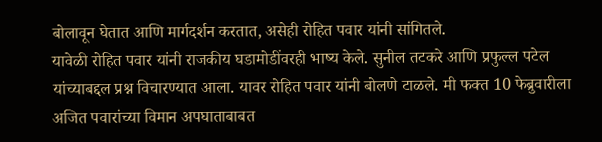बोलावून घेतात आणि मार्गदर्शन करतात, असेही रोहित पवार यांनी सांगितले.
यावेळी रोहित पवार यांनी राजकीय घडामोडींवरही भाष्य केले. सुनील तटकरे आणि प्रफुल्ल पटेल यांच्याबद्दल प्रश्न विचारण्यात आला. यावर रोहित पवार यांनी बोलणे टाळले. मी फक्त 10 फेब्रुवारीला अजित पवारांच्या विमान अपघाताबाबत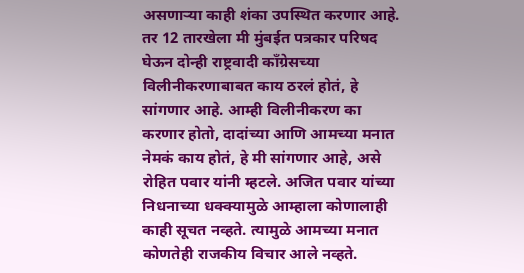असणाऱ्या काही शंका उपस्थित करणार आहे. तर 12 तारखेला मी मुंबईत पत्रकार परिषद घेऊन दोन्ही राष्ट्रवादी काँग्रेसच्या विलीनीकरणाबाबत काय ठरलं होतं, हे सांगणार आहे. आम्ही विलीनीकरण का करणार होतो, दादांच्या आणि आमच्या मनात नेमकं काय होतं, हे मी सांगणार आहे, असे रोहित पवार यांनी म्हटले. अजित पवार यांच्या निधनाच्या धक्क्यामुळे आम्हाला कोणालाही काही सूचत नव्हते. त्यामुळे आमच्या मनात कोणतेही राजकीय विचार आले नव्हते.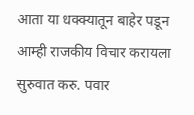आता या धक्क्यातून बाहेर पडून आम्ही राजकीय विचार करायला सुरुवात करु. पवार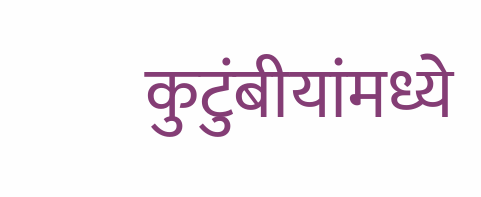कुटुंबीयांमध्ये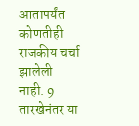आतापर्यंत कोणतीही राजकीय चर्चा झालेली नाही. 9 तारखेनंतर या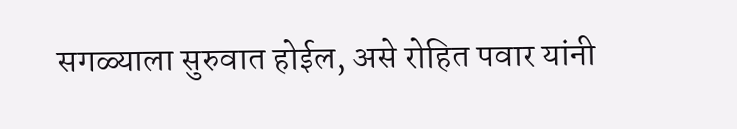सगळ्याला सुरुवात होईल, असे रोहित पवार यांनी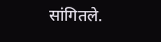सांगितले.